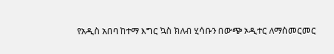የአዲስ አበባ ከተማ እግር ኳስ ክለብ ሂሳቡን በውጭ ኦዲተር ለማስመርመር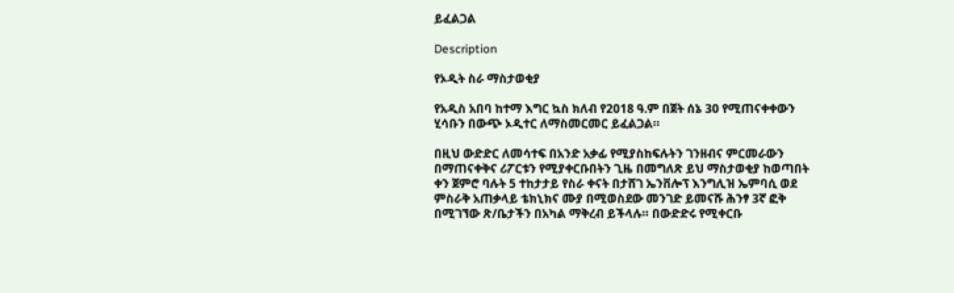ይፈልጋል

Description

የኦዲት ስራ ማስታወቂያ

የአዲስ አበባ ከተማ እግር ኳስ ክለብ የ2018 ዓ.ም በጀት ሰኔ 30 የሚጠናቀቀውን ሂሳቡን በውጭ ኦዲተር ለማስመርመር ይፈልጋል።

በዚህ ውድድር ለመሳተፍ በአንድ አቃፊ የሚያስከፍሉትን ገንዘብና ምርመራውን በማጠናቀቅና ሪፖርቱን የሚያቀርቡበትን ጊዜ በመግለጽ ይህ ማስታወቂያ ከወጣበት ቀን ጀምሮ ባሉት 5 ተከታታይ የስራ ቀናት በታሸገ ኤንቨሎፕ እንግሊዝ ኤምባሲ ወደ ምስራቅ አጠቃላይ ቴክኒክና ሙያ በሚወስደው መንገድ ይመናሹ ሕንፃ 3ኛ ፎቅ በሚገኘው ጽ/ቤታችን በአካል ማቅረብ ይችላሉ። በውድድሩ የሚቀርቡ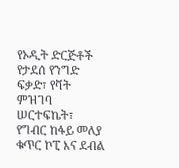የኦዲት ድርጅቶች የታደሰ የንግድ ፍቃድ፣ የቫት ምዝገባ ሠርተፍኬት፣ የግብር ከፋይ መለያ ቁጥር ኮፒ እና ደብል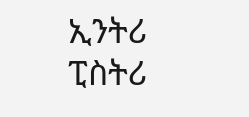ኢንትሪ ፒስትሪ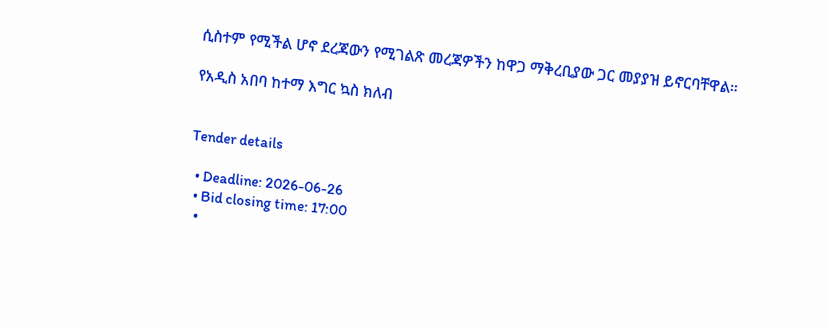ሲስተም የሚችል ሆኖ ደረጃውን የሚገልጽ መረጃዎችን ከዋጋ ማቅረቢያው ጋር መያያዝ ይኖርባቸዋል።

የአዲስ አበባ ከተማ እግር ኳስ ክለብ


Tender details

  • Deadline: 2026-06-26
  • Bid closing time: 17:00
  •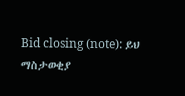Bid closing (note): ይህ ማስታወቂያ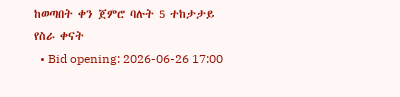ከወጣበት ቀን ጀምሮ ባሉት 5 ተከታታይ የስራ ቀናት
  • Bid opening: 2026-06-26 17:00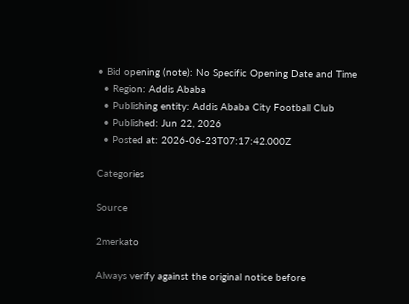• Bid opening (note): No Specific Opening Date and Time
  • Region: Addis Ababa
  • Publishing entity: Addis Ababa City Football Club
  • Published: Jun 22, 2026
  • Posted at: 2026-06-23T07:17:42.000Z

Categories

Source

2merkato

Always verify against the original notice before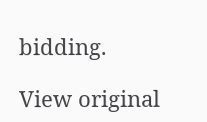bidding.

View original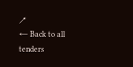↗
← Back to all tenders